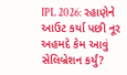IPL 2026: રહાણેને આઉટ કર્યા પછી નૂર અહમદે કેમ આવું સેલિબ્રેશન કર્યું?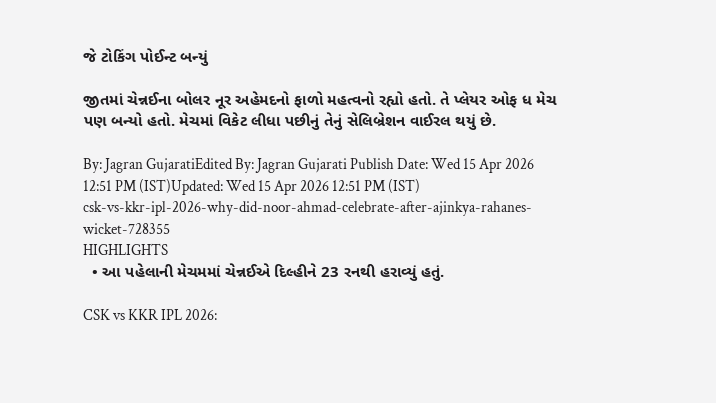જે ટોકિંગ પોઈન્ટ બન્યું

જીતમાં ચેન્નઈના બોલર નૂર અહેમદનો ફાળો મહત્વનો રહ્યો હતો. તે પ્લેયર ઓફ ધ મેચ પણ બન્યો હતો. મેચમાં વિકેટ લીધા પછીનું તેનું સેલિબ્રેશન વાઈરલ થયું છે.

By: Jagran GujaratiEdited By: Jagran Gujarati Publish Date: Wed 15 Apr 2026 12:51 PM (IST)Updated: Wed 15 Apr 2026 12:51 PM (IST)
csk-vs-kkr-ipl-2026-why-did-noor-ahmad-celebrate-after-ajinkya-rahanes-wicket-728355
HIGHLIGHTS
  • આ પહેલાની મેચમમાં ચેન્નઈએ દિલ્હીને 23 રનથી હરાવ્યું હતું.

CSK vs KKR IPL 2026: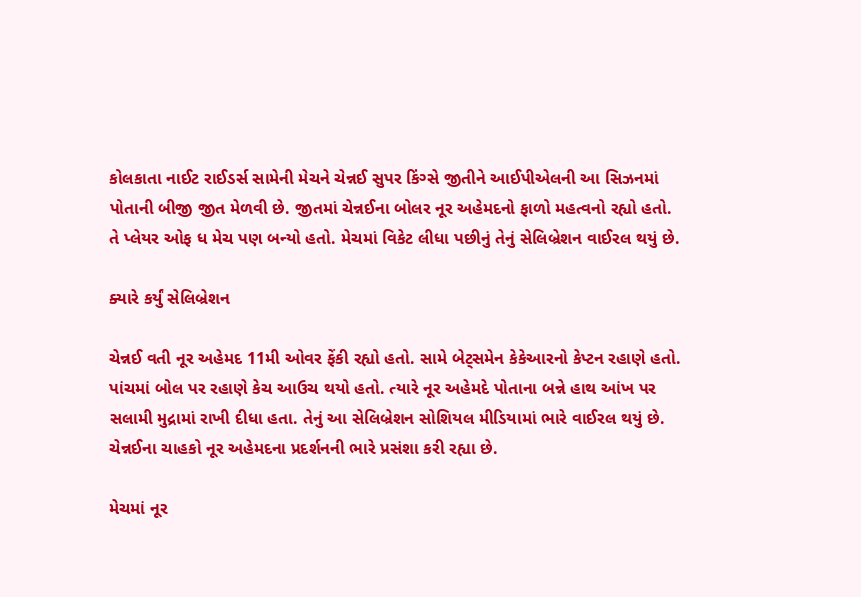કોલકાતા નાઈટ રાઈડર્સ સામેની મેચને ચેન્નઈ સુપર કિંગ્સે જીતીને આઈપીએલની આ સિઝનમાં પોતાની બીજી જીત મેળવી છે. જીતમાં ચેન્નઈના બોલર નૂર અહેમદનો ફાળો મહત્વનો રહ્યો હતો. તે પ્લેયર ઓફ ધ મેચ પણ બન્યો હતો. મેચમાં વિકેટ લીધા પછીનું તેનું સેલિબ્રેશન વાઈરલ થયું છે.

ક્યારે કર્યું સેલિબ્રેશન

ચેન્નઈ વતી નૂર અહેમદ 11મી ઓવર ફેંકી રહ્યો હતો. સામે બેટ્સમેન કેકેઆરનો કેપ્ટન રહાણે હતો. પાંચમાં બોલ પર રહાણે કેચ આઉચ થયો હતો. ત્યારે નૂર અહેમદે પોતાના બન્ને હાથ આંખ પર સલામી મુદ્રામાં રાખી દીધા હતા. તેનું આ સેલિબ્રેશન સોશિયલ મીડિયામાં ભારે વાઈરલ થયું છે. ચેન્નઈના ચાહકો નૂર અહેમદના પ્રદર્શનની ભારે પ્રસંશા કરી રહ્યા છે.

મેચમાં નૂર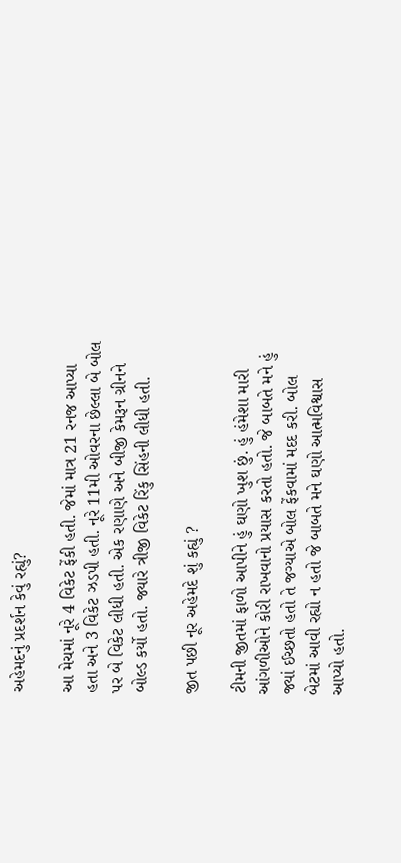અહેમદનું પ્રદર્શન કેવું રહ્યું?

આ મેચમાં નૂરે 4 વિકેટ ફેંકી હતી. જેમાં માત્ર 21 રનજ આપ્યા હતા અને 3 વિકેટ ઝડપી હતી. નૂરે 11મી ઓવરના છેલ્લા બે બોલ પર બે વિકેટ લીધી હતી. એક રણાણે અને બીજી કેમરૂન ગ્રીનને બોલ્ડ કર્યો હતો. જ્યારે ત્રીજી વિકેટ રિંકુ સિંહની લીધી હતી.

જીત પછી નૂર અહેમદે શું કહ્યું ?

ટીમની જીતમાં ફાળો આપીને હું ઘણો ખુશ છું. હું હંમેશા મારી આંગળીઓને કોરી રાખવાનો પ્રયાસ કરતો હતો. જે બાબતે મને હું જ્યાં ઈચ્છતો હતો તે જગ્યાએ બોલ ફેંકવામાં મદદ કરી. બોલ બેટમાં આવી રહ્યો ન હતો જે બાબતે મને ઘણો આત્મવિશ્વાસ આપ્યો હતો.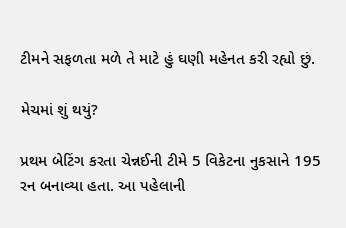ટીમને સફળતા મળે તે માટે હું ઘણી મહેનત કરી રહ્યો છું.

મેચમાં શું થયું?

પ્રથમ બેટિંગ કરતા ચેન્નઈની ટીમે 5 વિકેટના નુકસાને 195 રન બનાવ્યા હતા. આ પહેલાની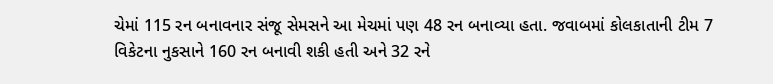ચેમાં 115 રન બનાવનાર સંજૂ સેમસને આ મેચમાં પણ 48 રન બનાવ્યા હતા. જવાબમાં કોલકાતાની ટીમ 7 વિકેટના નુકસાને 160 રન બનાવી શકી હતી અને 32 રને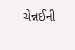ચેન્નઈની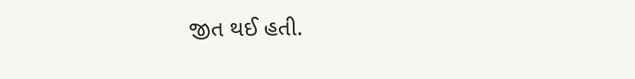જીત થઈ હતી.